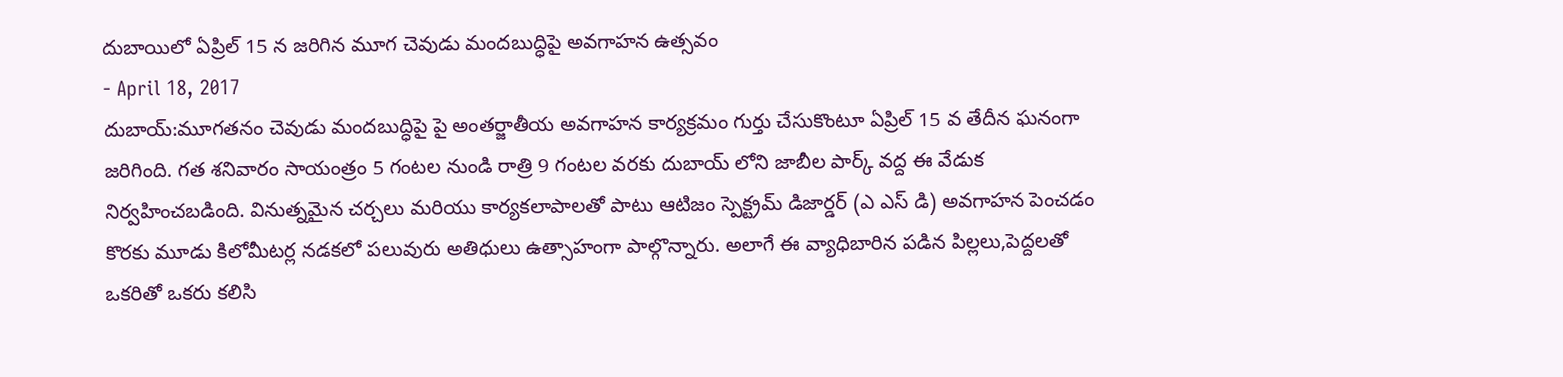దుబాయిలో ఏప్రిల్ 15 న జరిగిన మూగ చెవుడు మందబుద్ధిపై అవగాహన ఉత్సవం
- April 18, 2017
దుబాయ్:మూగతనం చెవుడు మందబుద్ధిపై పై అంతర్జాతీయ అవగాహన కార్యక్రమం గుర్తు చేసుకొంటూ ఏప్రిల్ 15 వ తేదీన ఘనంగా జరిగింది. గత శనివారం సాయంత్రం 5 గంటల నుండి రాత్రి 9 గంటల వరకు దుబాయ్ లోని జాబీల పార్క్ వద్ద ఈ వేడుక నిర్వహించబడింది. వినుత్నమైన చర్చలు మరియు కార్యకలాపాలతో పాటు ఆటిజం స్పెక్ట్రమ్ డిజార్డర్ (ఎ ఎస్ డి) అవగాహన పెంచడం కొరకు మూడు కిలోమీటర్ల నడకలో పలువురు అతిధులు ఉత్సాహంగా పాల్గొన్నారు. అలాగే ఈ వ్యాధిబారిన పడిన పిల్లలు,పెద్దలతో ఒకరితో ఒకరు కలిసి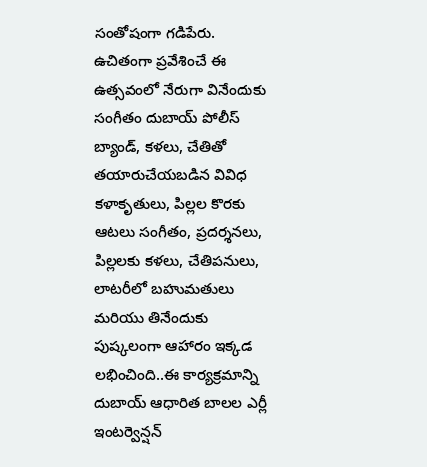సంతోషంగా గడిపేరు. ఉచితంగా ప్రవేశించే ఈ ఉత్సవంలో నేరుగా వినేందుకు సంగీతం దుబాయ్ పోలీస్ బ్యాండ్, కళలు, చేతితో తయారుచేయబడిన వివిధ కళాకృతులు, పిల్లల కొరకు ఆటలు సంగీతం, ప్రదర్శనలు, పిల్లలకు కళలు, చేతిపనులు, లాటరీలో బహుమతులు మరియు తినేందుకు పుష్కలంగా ఆహారం ఇక్కడ లభించింది..ఈ కార్యక్రమాన్ని దుబాయ్ ఆధారిత బాలల ఎర్లీ ఇంటర్వెన్షన్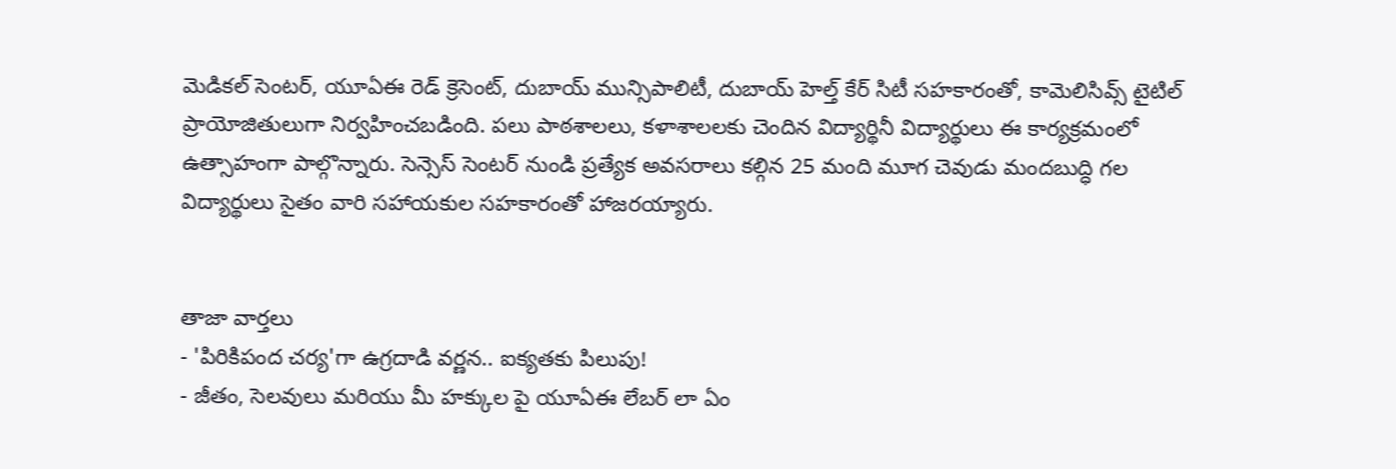మెడికల్ సెంటర్, యూఏఈ రెడ్ క్రెసెంట్, దుబాయ్ మున్సిపాలిటీ, దుబాయ్ హెల్త్ కేర్ సిటీ సహకారంతో, కామెలిసివ్స్ టైటిల్ ప్రాయోజితులుగా నిర్వహించబడింది. పలు పాఠశాలలు, కళాశాలలకు చెందిన విద్యార్థినీ విద్యార్థులు ఈ కార్యక్రమంలో ఉత్సాహంగా పాల్గొన్నారు. సెన్సెస్ సెంటర్ నుండి ప్రత్యేక అవసరాలు కల్గిన 25 మంది మూగ చెవుడు మందబుద్ధి గల విద్యార్థులు సైతం వారి సహాయకుల సహకారంతో హాజరయ్యారు.


తాజా వార్తలు
- 'పిరికిపంద చర్య'గా ఉగ్రదాడి వర్ణన.. ఐక్యతకు పిలుపు!
- జీతం, సెలవులు మరియు మీ హక్కుల పై యూఏఈ లేబర్ లా ఏం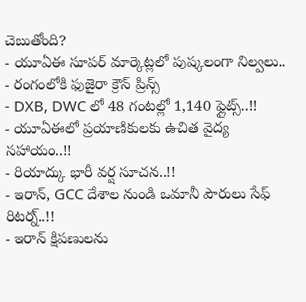చెబుతోంది?
- యూఏఈ సూపర్ మార్కెట్లలో పుష్కలంగా నిల్వలు..
- రంగంలోకి ఫుజైరా క్రౌన్ ప్రిన్స్
- DXB, DWC లో 48 గంటల్లో 1,140 ఫ్లైట్స్..!!
- యూఏఈలో ప్రయాణికులకు ఉచిత వైద్య సహాయం..!!
- రియాద్కు భారీ వర్ష సూచన..!!
- ఇరాన్, GCC దేశాల నుండి ఒమానీ పౌరులు సేఫ్ రిటర్న్..!!
- ఇరాన్ క్షిపణులను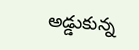అడ్డుకున్న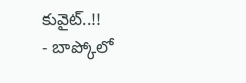కువైట్..!!
- బాప్కోలో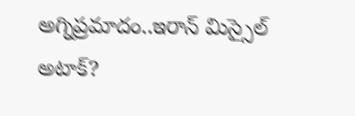అగ్నిప్రమాదం..ఇరాన్ మిస్సైల్ అటాక్?